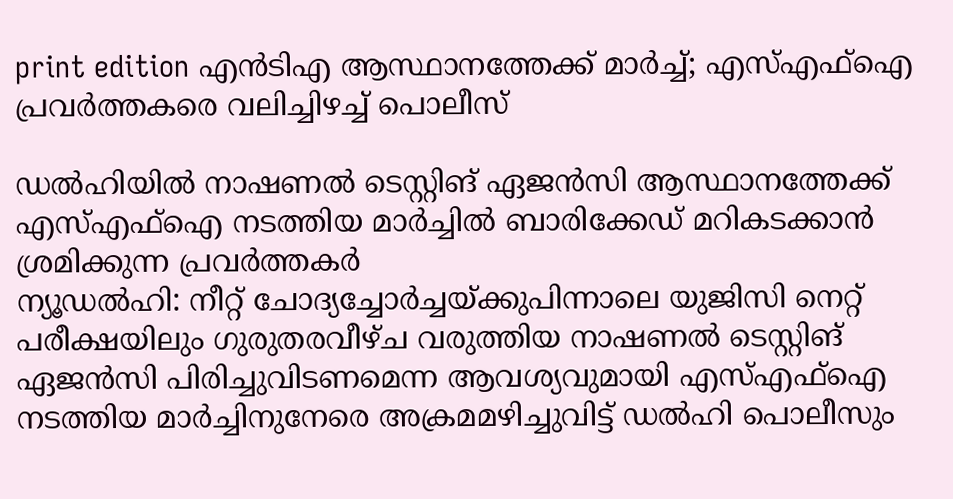print edition എൻടിഎ ആസ്ഥാനത്തേക്ക് മാർച്ച്; എസ്എഫ്ഐ പ്രവർത്തകരെ വലിച്ചിഴച്ച് പൊലീസ്

ഡൽഹിയിൽ നാഷണൽ ടെസ്റ്റിങ് ഏജൻസി ആസ്ഥാനത്തേക്ക് എസ്എഫ്ഐ നടത്തിയ മാർച്ചിൽ ബാരിക്കേഡ് മറികടക്കാൻ ശ്രമിക്കുന്ന പ്രവർത്തകർ
ന്യൂഡൽഹി: നീറ്റ് ചോദ്യച്ചോർച്ചയ്ക്കുപിന്നാലെ യുജിസി നെറ്റ് പരീക്ഷയിലും ഗുരുതരവീഴ്ച വരുത്തിയ നാഷണൽ ടെസ്റ്റിങ് ഏജൻസി പിരിച്ചുവിടണമെന്ന ആവശ്യവുമായി എസ്എഫ്ഐ നടത്തിയ മാർച്ചിനുനേരെ അക്രമമഴിച്ചുവിട്ട് ഡൽഹി പൊലീസും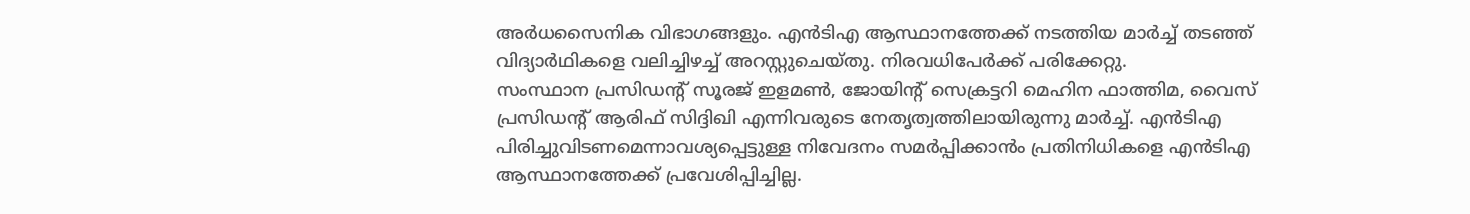അർധസൈനിക വിഭാഗങ്ങളും. എൻടിഎ ആസ്ഥാനത്തേക്ക് നടത്തിയ മാർച്ച് തടഞ്ഞ് വിദ്യാർഥികളെ വലിച്ചിഴച്ച് അറസ്റ്റുചെയ്തു. നിരവധിപേർക്ക് പരിക്കേറ്റു.
സംസ്ഥാന പ്രസിഡന്റ് സൂരജ് ഇളമൺ, ജോയിന്റ് സെക്രട്ടറി മെഹിന ഫാത്തിമ, വൈസ് പ്രസിഡന്റ് ആരിഫ് സിദ്ദിഖി എന്നിവരുടെ നേതൃത്വത്തിലായിരുന്നു മാർച്ച്. എൻടിഎ പിരിച്ചുവിടണമെന്നാവശ്യപ്പെട്ടുള്ള നിവേദനം സമർപ്പിക്കാൻം പ്രതിനിധികളെ എൻടിഎ ആസ്ഥാനത്തേക്ക് പ്രവേശിപ്പിച്ചില്ല.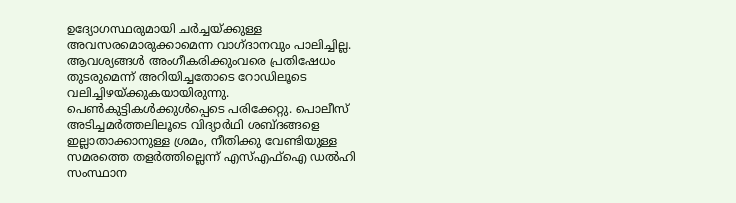ഉദ്യോഗസ്ഥരുമായി ചർച്ചയ്ക്കുള്ള അവസരമൊരുക്കാമെന്ന വാഗ്ദാനവും പാലിച്ചില്ല. ആവശ്യങ്ങൾ അംഗീകരിക്കുംവരെ പ്രതിഷേധം തുടരുമെന്ന് അറിയിച്ചതോടെ റോഡിലൂടെ വലിച്ചിഴയ്ക്കുകയായിരുന്നു. പെൺകുട്ടികൾക്കുൾപ്പെടെ പരിക്കേറ്റു. പൊലീസ് അടിച്ചമർത്തലിലൂടെ വിദ്യാർഥി ശബ്ദങ്ങളെ ഇല്ലാതാക്കാനുള്ള ശ്രമം, നീതിക്കു വേണ്ടിയുള്ള സമരത്തെ തളർത്തില്ലെന്ന് എസ്എഫ്ഐ ഡൽഹി സംസ്ഥാന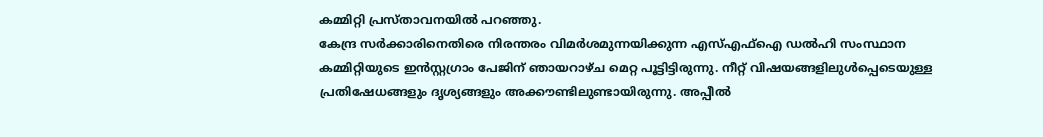കമ്മിറ്റി പ്രസ്താവനയിൽ പറഞ്ഞു.
കേന്ദ്ര സർക്കാരിനെതിരെ നിരന്തരം വിമർശമുന്നയിക്കുന്ന എസ്എഫ്ഐ ഡൽഹി സംസ്ഥാന കമ്മിറ്റിയുടെ ഇൻസ്റ്റഗ്രാം പേജിന് ഞായറാഴ്ച മെറ്റ പൂട്ടിട്ടിരുന്നു. നീറ്റ് വിഷയങ്ങളിലുൾപ്പെടെയുള്ള പ്രതിഷേധങ്ങളും ദൃശ്യങ്ങളും അക്കൗണ്ടിലുണ്ടായിരുന്നു. അപ്പീൽ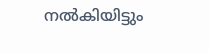നൽകിയിട്ടും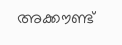അക്കൗണ്ട്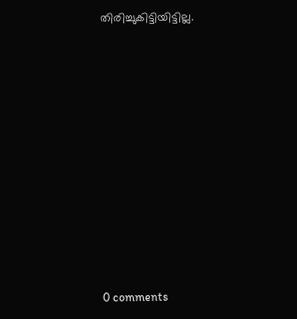തിരിച്ചുകിട്ടിയിട്ടില്ല.











0 comments